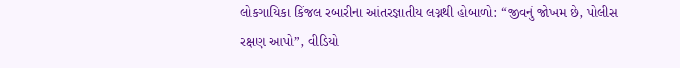લોકગાયિકા કિંજલ રબારીના આંતરજ્ઞાતીય લગ્નથી હોબાળો: “જીવનું જોખમ છે, પોલીસ રક્ષણ આપો”, વીડિયો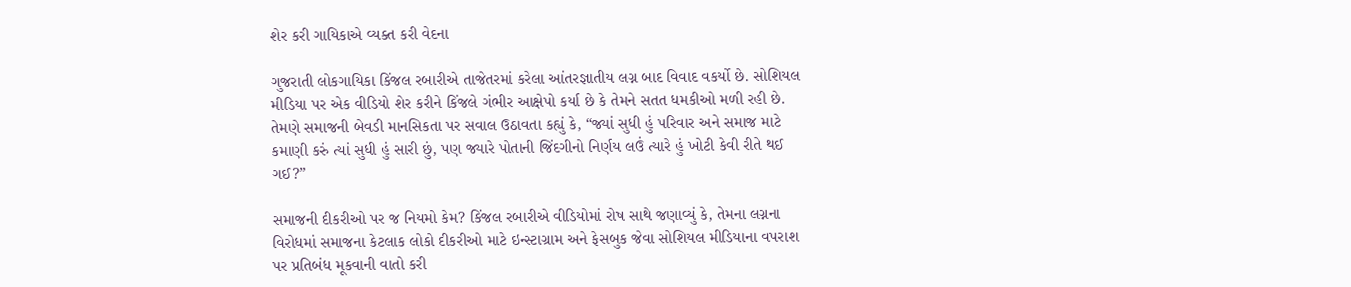શેર કરી ગાયિકાએ વ્યક્ત કરી વેદના

ગુજરાતી લોકગાયિકા કિંજલ રબારીએ તાજેતરમાં કરેલા આંતરજ્ઞાતીય લગ્ન બાદ વિવાદ વકર્યો છે. સોશિયલ મીડિયા પર એક વીડિયો શેર કરીને કિંજલે ગંભીર આક્ષેપો કર્યા છે કે તેમને સતત ધમકીઓ મળી રહી છે. તેમણે સમાજની બેવડી માનસિકતા પર સવાલ ઉઠાવતા કહ્યું કે, “જ્યાં સુધી હું પરિવાર અને સમાજ માટે કમાણી કરું ત્યાં સુધી હું સારી છું, પણ જ્યારે પોતાની જિંદગીનો નિર્ણય લઉં ત્યારે હું ખોટી કેવી રીતે થઈ ગઈ?”

સમાજની દીકરીઓ પર જ નિયમો કેમ? કિંજલ રબારીએ વીડિયોમાં રોષ સાથે જણાવ્યું કે, તેમના લગ્નના વિરોધમાં સમાજના કેટલાક લોકો દીકરીઓ માટે ઇન્સ્ટાગ્રામ અને ફેસબુક જેવા સોશિયલ મીડિયાના વપરાશ પર પ્રતિબંધ મૂકવાની વાતો કરી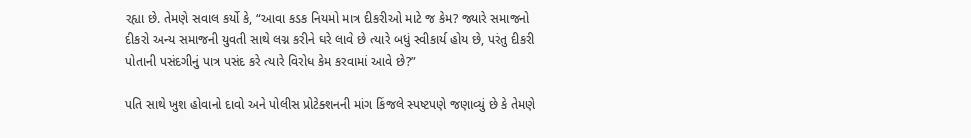રહ્યા છે. તેમણે સવાલ કર્યો કે, “આવા કડક નિયમો માત્ર દીકરીઓ માટે જ કેમ? જ્યારે સમાજનો દીકરો અન્ય સમાજની યુવતી સાથે લગ્ન કરીને ઘરે લાવે છે ત્યારે બધું સ્વીકાર્ય હોય છે, પરંતુ દીકરી પોતાની પસંદગીનું પાત્ર પસંદ કરે ત્યારે વિરોધ કેમ કરવામાં આવે છે?”

પતિ સાથે ખુશ હોવાનો દાવો અને પોલીસ પ્રોટેક્શનની માંગ કિંજલે સ્પષ્ટપણે જણાવ્યું છે કે તેમણે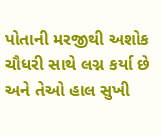પોતાની મરજીથી અશોક ચૌધરી સાથે લગ્ન કર્યા છે અને તેઓ હાલ સુખી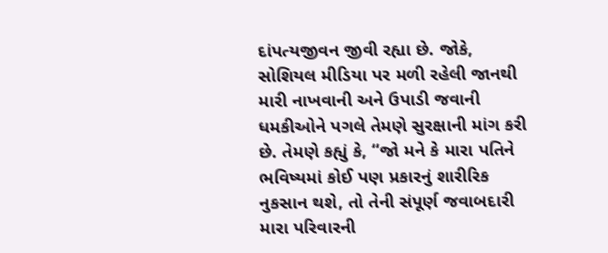દાંપત્યજીવન જીવી રહ્યા છે. જોકે, સોશિયલ મીડિયા પર મળી રહેલી જાનથી મારી નાખવાની અને ઉપાડી જવાની ધમકીઓને પગલે તેમણે સુરક્ષાની માંગ કરી છે. તેમણે કહ્યું કે, “જો મને કે મારા પતિને ભવિષ્યમાં કોઈ પણ પ્રકારનું શારીરિક નુકસાન થશે, તો તેની સંપૂર્ણ જવાબદારી મારા પરિવારની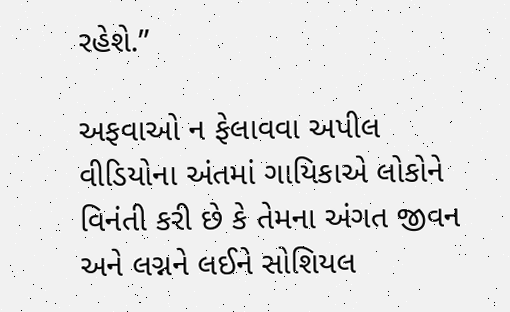રહેશે.”

અફવાઓ ન ફેલાવવા અપીલ વીડિયોના અંતમાં ગાયિકાએ લોકોને વિનંતી કરી છે કે તેમના અંગત જીવન અને લગ્નને લઈને સોશિયલ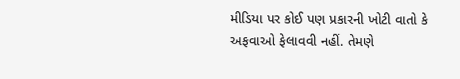મીડિયા પર કોઈ પણ પ્રકારની ખોટી વાતો કે અફવાઓ ફેલાવવી નહીં. તેમણે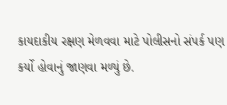કાયદાકીય રક્ષણ મેળવવા માટે પોલીસનો સંપર્ક પણ કર્યો હોવાનું જાણવા મળ્યું છે.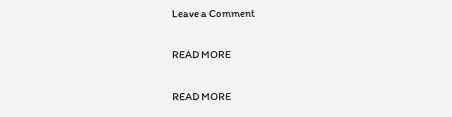Leave a Comment

READ MORE

READ MORE